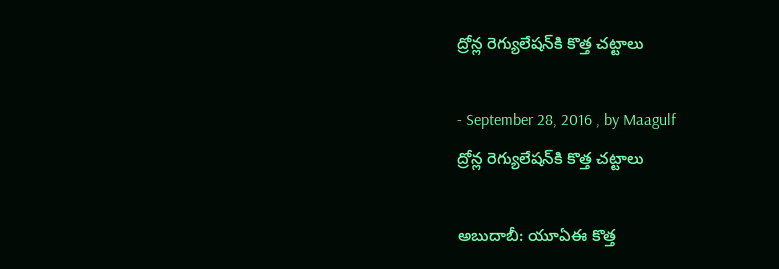ద్రోన్ల రెగ్యులేషన్‌కి కొత్త చట్టాలు

- September 28, 2016 , by Maagulf
ద్రోన్ల రెగ్యులేషన్‌కి కొత్త చట్టాలు

అబుదాబీ: యూఏఈ కొత్త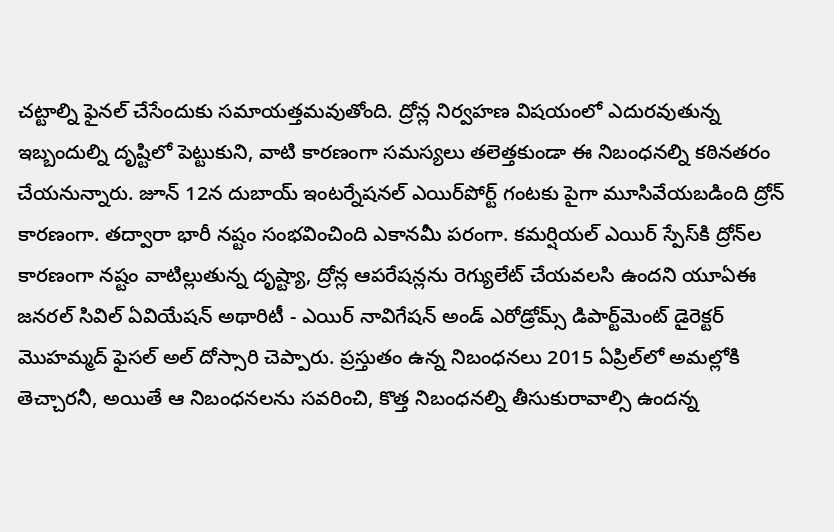చట్టాల్ని ఫైనల్‌ చేసేందుకు సమాయత్తమవుతోంది. ద్రోన్ల నిర్వహణ విషయంలో ఎదురవుతున్న ఇబ్బందుల్ని దృష్టిలో పెట్టుకుని, వాటి కారణంగా సమస్యలు తలెత్తకుండా ఈ నిబంధనల్ని కఠినతరం చేయనున్నారు. జూన్‌ 12న దుబాయ్‌ ఇంటర్నేషనల్‌ ఎయిర్‌పోర్ట్‌ గంటకు పైగా మూసివేయబడింది ద్రోన్‌ కారణంగా. తద్వారా భారీ నష్టం సంభవించింది ఎకానమీ పరంగా. కమర్షియల్‌ ఎయిర్‌ స్పేస్‌కి ద్రోన్‌ల కారణంగా నష్టం వాటిల్లుతున్న దృష్ట్యా, ద్రోన్ల ఆపరేషన్లను రెగ్యులేట్‌ చేయవలసి ఉందని యూఏఈ జనరల్‌ సివిల్‌ ఏవియేషన్‌ అథారిటీ - ఎయిర్‌ నావిగేషన్‌ అండ్‌ ఎరోడ్రోమ్స్‌ డిపార్ట్‌మెంట్‌ డైరెక్టర్‌ మొహమ్మద్‌ ఫైసల్‌ అల్‌ దోస్సారి చెప్పారు. ప్రస్తుతం ఉన్న నిబంధనలు 2015 ఏప్రిల్‌లో అమల్లోకి తెచ్చారనీ, అయితే ఆ నిబంధనలను సవరించి, కొత్త నిబంధనల్ని తీసుకురావాల్సి ఉందన్న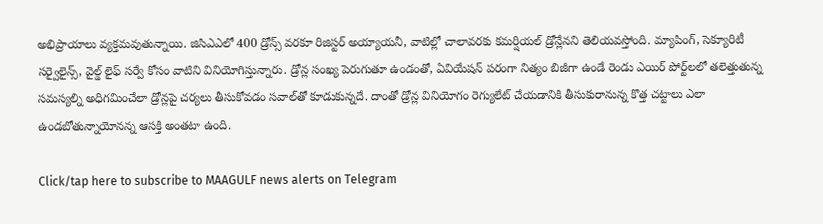అభిప్రాయాలు వ్యక్తమవుతున్నాయి. జిసిఎఎలో 400 డ్రోన్స్‌ వరకూ రిజిస్టర్‌ అయ్యాయనీ, వాటిల్లో చాలావరకు కమర్షియల్‌ డ్రోన్లేనని తెలియవస్తోంది. మ్యాపింగ్‌, సెక్యూరిటీ సర్వైలైన్స్‌, వైల్డ్‌ లైఫ్‌ సర్వే కోసం వాటిని వినియోగిస్తున్నారు. డ్రోన్ల సంఖ్య పెరుగుతూ ఉండంతో, ఏవియేషన్‌ పరంగా నిత్యం బిజీగా ఉండే రెండు ఎయిర్‌ పోర్ట్‌లలో తలెత్తుతున్న సమస్యల్ని అధిగమించేలా డ్రోన్లపై చర్యలు తీసుకోవడం సవాల్‌తో కూడుకున్నదే. దాంతో డ్రోన్ల వినియోగం రెగ్యులేట్‌ చేయడానికి తీసుకురానున్న కొత్త చట్టాలు ఎలా ఉండబోతున్నాయోనన్న ఆసక్తి అంతటా ఉంది.

Click/tap here to subscribe to MAAGULF news alerts on Telegram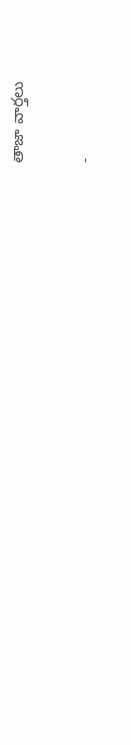తాజా వార్తలు

-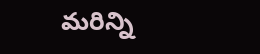మరిన్ని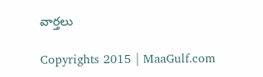వార్తలు

Copyrights 2015 | MaaGulf.com